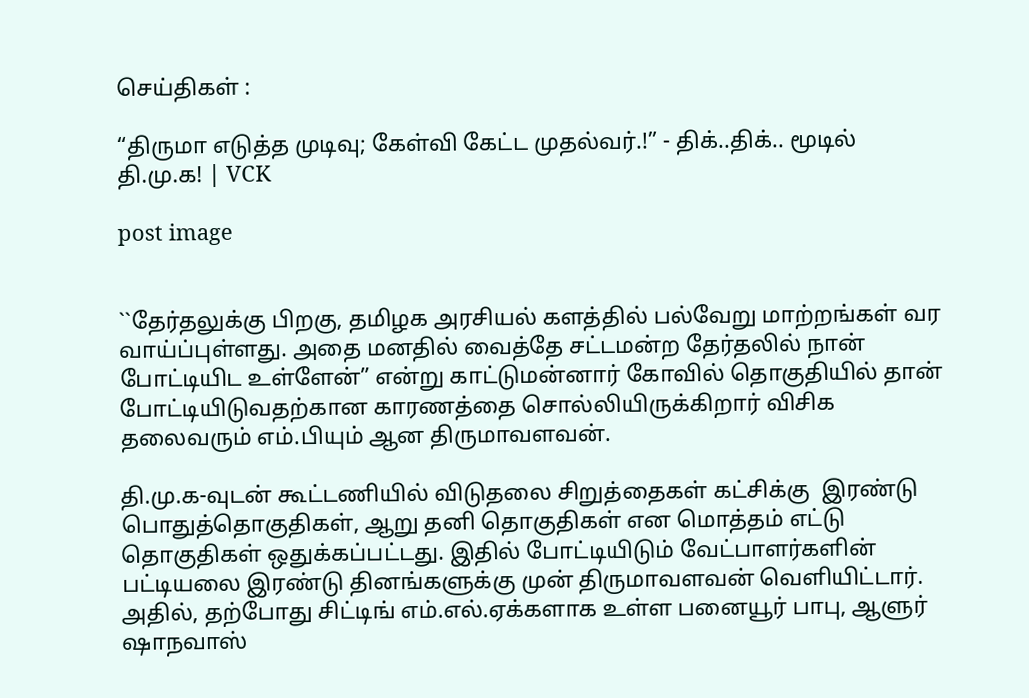செய்திகள் :

“திருமா எடுத்த முடிவு; கேள்வி கேட்ட முதல்வர்.!” - திக்..திக்.. மூடில் தி.மு.க! | VCK

post image


``தேர்தலுக்கு பிறகு, தமிழக அரசியல் களத்தில் பல்வேறு மாற்றங்கள் வர வாய்ப்புள்ளது. அதை மனதில் வைத்தே சட்டமன்ற தேர்தலில் நான் போட்டியிட உள்ளேன்” என்று காட்டுமன்னார் கோவில் தொகுதியில் தான் போட்டியிடுவதற்கான காரணத்தை சொல்லியிருக்கிறார் விசிக தலைவரும் எம்.பியும் ஆன திருமாவளவன்.

தி.மு.க-வுடன் கூட்டணியில் விடுதலை சிறுத்தைகள் கட்சிக்கு  இரண்டு பொதுத்தொகுதிகள், ஆறு தனி தொகுதிகள் என மொத்தம் எட்டு தொகுதிகள் ஒதுக்கப்பட்டது. இதில் போட்டியிடும் வேட்பாளர்களின் பட்டியலை இரண்டு தினங்களுக்கு முன் திருமாவளவன் வெளியிட்டார். அதில், தற்போது சிட்டிங் எம்.எல்.ஏக்களாக உள்ள பனையூர் பாபு, ஆளுர் ஷாநவாஸ்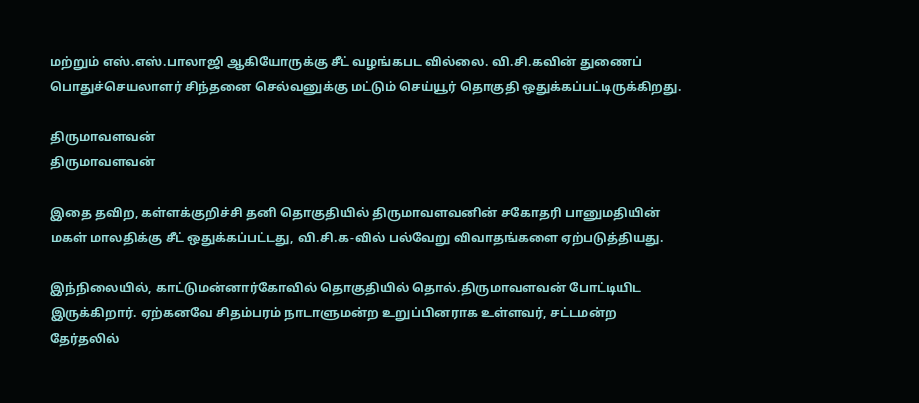மற்றும் எஸ்.எஸ்.பாலாஜி ஆகியோருக்கு சீட் வழங்கபட வில்லை. வி.சி.கவின் துணைப் பொதுச்செயலாளர் சிந்தனை செல்வனுக்கு மட்டும் செய்யூர் தொகுதி ஒதுக்கப்பட்டிருக்கிறது.

திருமாவளவன்
திருமாவளவன்

இதை தவிற, கள்ளக்குறிச்சி தனி தொகுதியில் திருமாவளவனின் சகோதரி பானுமதியின் மகள் மாலதிக்கு சீட் ஒதுக்கப்பட்டது, வி.சி.க-வில் பல்வேறு விவாதங்களை ஏற்படுத்தியது.

இந்நிலையில், காட்டுமன்னார்கோவில் தொகுதியில் தொல்.திருமாவளவன் போட்டியிட இருக்கிறார். ஏற்கனவே சிதம்பரம் நாடாளுமன்ற உறுப்பினராக உள்ளவர், சட்டமன்ற தேர்தலில்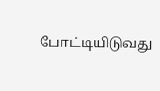போட்டியிடுவது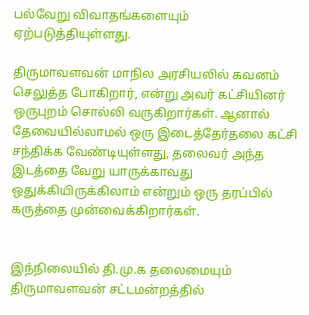பல்வேறு விவாதங்களையும் ஏற்படுத்தியுள்ளது.

திருமாவளவன் மாநில அரசியலில் கவனம் செலுத்த போகிறார், என்று அவர் கட்சியினர் ஒருபுறம் சொல்லி வருகிறார்கள். ஆனால் தேவையில்லாமல் ஒரு இடைத்தேர்தலை கட்சி சந்திக்க வேண்டியுள்ளது, தலைவர் அந்த இடத்தை வேறு யாருக்காவது ஒதுக்கியிருக்கிலாம் என்றும் ஒரு தரப்பில் கருத்தை முன்வைக்கிறார்கள்.


இந்நிலையில் தி.மு.க தலைமையும் திருமாவளவன் சட்டமன்றத்தில்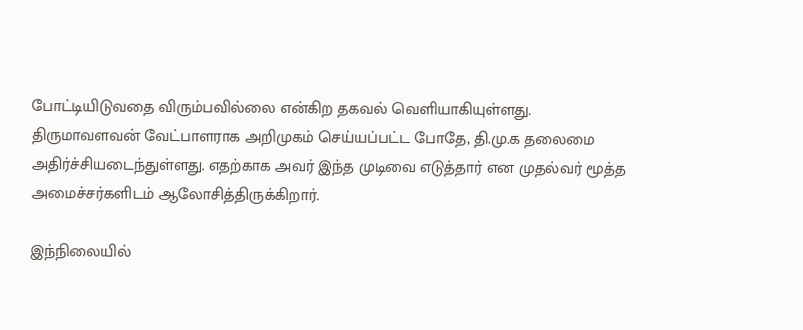போட்டியிடுவதை விரும்பவில்லை என்கிற தகவல் வெளியாகியுள்ளது. திருமாவளவன் வேட்பாளராக அறிமுகம் செய்யப்பட்ட போதே, தி.மு.க தலைமை அதிர்ச்சியடைந்துள்ளது. எதற்காக அவர் இந்த முடிவை எடுத்தார் என முதல்வர் மூத்த அமைச்சர்களிடம் ஆலோசித்திருக்கிறார்.

இந்நிலையில்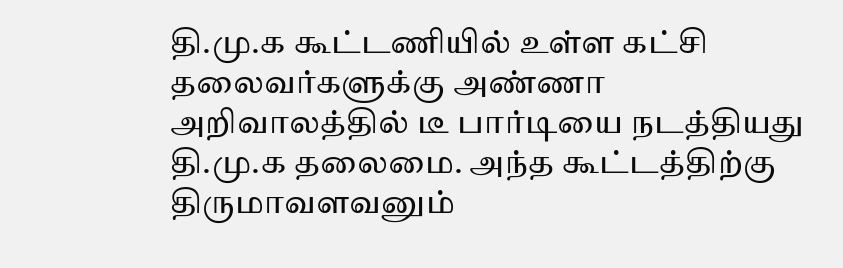தி.மு.க கூட்டணியில் உள்ள கட்சி தலைவர்களுக்கு அண்ணா அறிவாலத்தில் டீ பார்டியை நடத்தியது தி.மு.க தலைமை. அந்த கூட்டத்திற்கு திருமாவளவனும்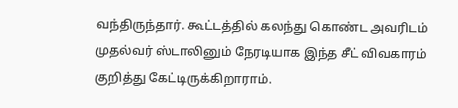வந்திருந்தார். கூட்டத்தில் கலந்து கொண்ட அவரிடம் முதல்வர் ஸ்டாலினும் நேரடியாக இந்த சீட் விவகாரம் குறித்து கேட்டிருக்கிறாராம்.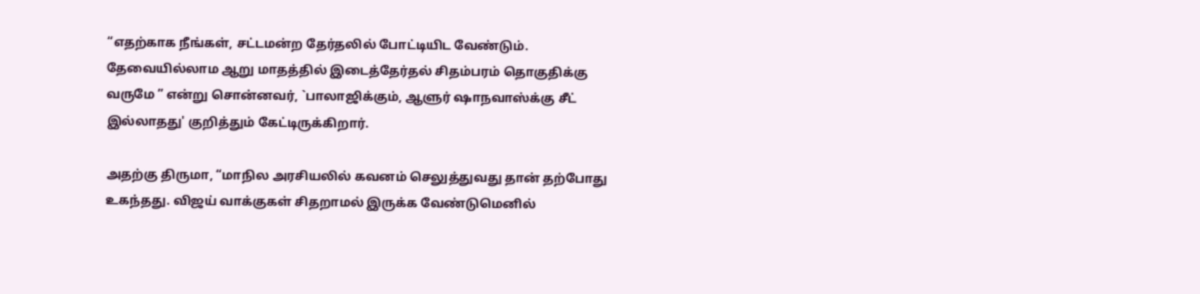“எதற்காக நீங்கள், சட்டமன்ற தேர்தலில் போட்டியிட வேண்டும். தேவையில்லாம ஆறு மாதத்தில் இடைத்தேர்தல் சிதம்பரம் தொகுதிக்கு வருமே ” என்று சொன்னவர், `பாலாஜிக்கும், ஆளுர் ஷாநவாஸ்க்கு சீட் இல்லாதது' குறித்தும் கேட்டிருக்கிறார்.

அதற்கு திருமா, “மாநில அரசியலில் கவனம் செலுத்துவது தான் தற்போது உகந்தது. விஜய் வாக்குகள் சிதறாமல் இருக்க வேண்டுமெனில்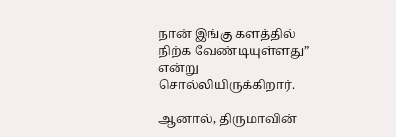நான் இங்கு களத்தில் நிற்க வேண்டியுள்ளது” என்று சொல்லியிருக்கிறார்.

ஆனால், திருமாவின்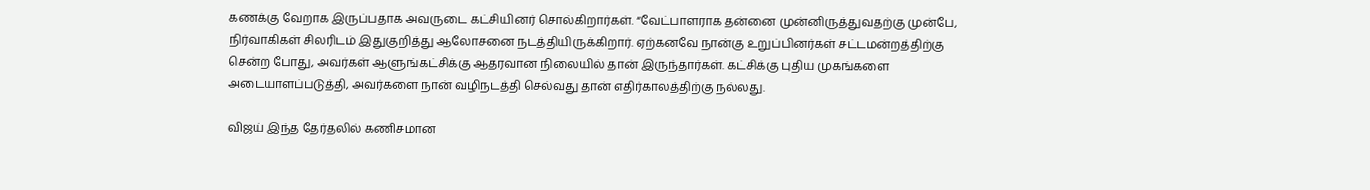கணக்கு வேறாக இருப்பதாக அவருடை கட்சியினர் சொல்கிறார்கள். “வேட்பாளராக தன்னை முன்னிருத்துவதற்கு முன்பே, நிர்வாகிகள் சிலரிடம் இதுகுறித்து ஆலோசனை நடத்தியிருக்கிறார். ஏற்கனவே நான்கு உறுப்பினர்கள் சட்டமன்றத்திற்கு சென்ற போது, அவர்கள் ஆளுங்கட்சிக்கு ஆதரவான நிலையில் தான் இருந்தார்கள். கட்சிக்கு புதிய முகங்களை அடையாளப்படுத்தி, அவர்களை நான் வழிநடத்தி செல்வது தான் எதிர்காலத்திற்கு நல்லது.

விஜய் இந்த தேர்தலில் கணிசமான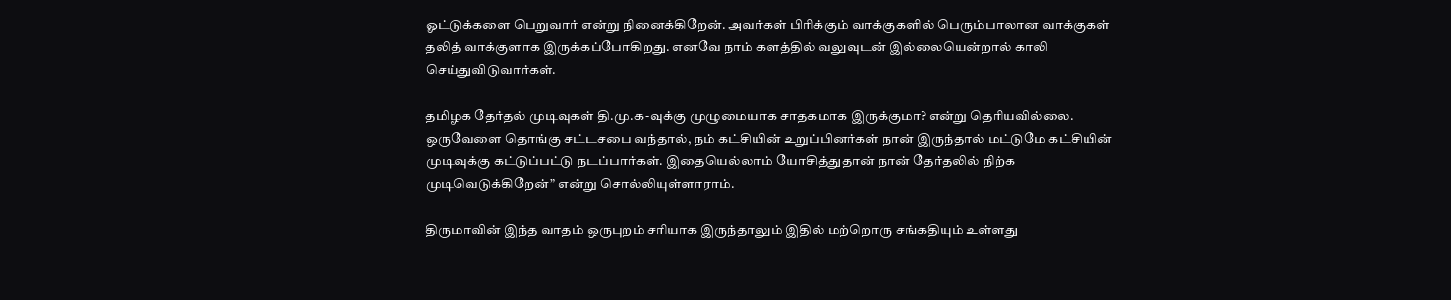ஓட்டுக்களை பெறுவார் என்று நினைக்கிறேன். அவர்கள் பிரிக்கும் வாக்குகளில் பெரும்பாலான வாக்குகள் தலித் வாக்குளாக இருக்கப்போகிறது. எனவே நாம் களத்தில் வலுவுடன் இல்லையென்றால் காலி செய்துவிடுவார்கள்.

தமிழக தேர்தல் முடிவுகள் தி.மு.க-வுக்கு முழுமையாக சாதகமாக இருக்குமா? என்று தெரியவில்லை. ஒருவேளை தொங்கு சட்டசபை வந்தால், நம் கட்சியின் உறுப்பினர்கள் நான் இருந்தால் மட்டுமே கட்சியின் முடிவுக்கு கட்டுப்பட்டு நடப்பார்கள். இதையெல்லாம் யோசித்துதான் நான் தேர்தலில் நிற்க முடிவெடுக்கிறேன்” என்று சொல்லியுள்ளாராம்.

திருமாவின் இந்த வாதம் ஒருபுறம் சரியாக இருந்தாலும் இதில் மற்றொரு சங்கதியும் உள்ளது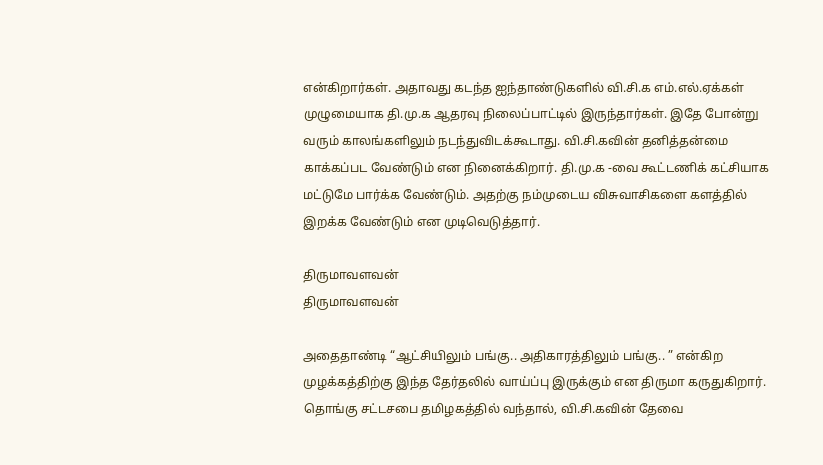என்கிறார்கள். அதாவது கடந்த ஐந்தாண்டுகளில் வி.சி.க எம்.எல்.ஏக்கள் முழுமையாக தி.மு.க ஆதரவு நிலைப்பாட்டில் இருந்தார்கள். இதே போன்று  வரும் காலங்களிலும் நடந்துவிடக்கூடாது. வி.சி.கவின் தனித்தன்மை காக்கப்பட வேண்டும் என நினைக்கிறார். தி.மு.க -வை கூட்டணிக் கட்சியாக மட்டுமே பார்க்க வேண்டும். அதற்கு நம்முடைய விசுவாசிகளை களத்தில் இறக்க வேண்டும் என முடிவெடுத்தார்.

திருமாவளவன்
திருமாவளவன்

அதைதாண்டி “ஆட்சியிலும் பங்கு.. அதிகாரத்திலும் பங்கு.. ” என்கிற முழக்கத்திற்கு இந்த தேர்தலில் வாய்ப்பு இருக்கும் என திருமா கருதுகிறார். தொங்கு சட்டசபை தமிழகத்தில் வந்தால், வி.சி.கவின் தேவை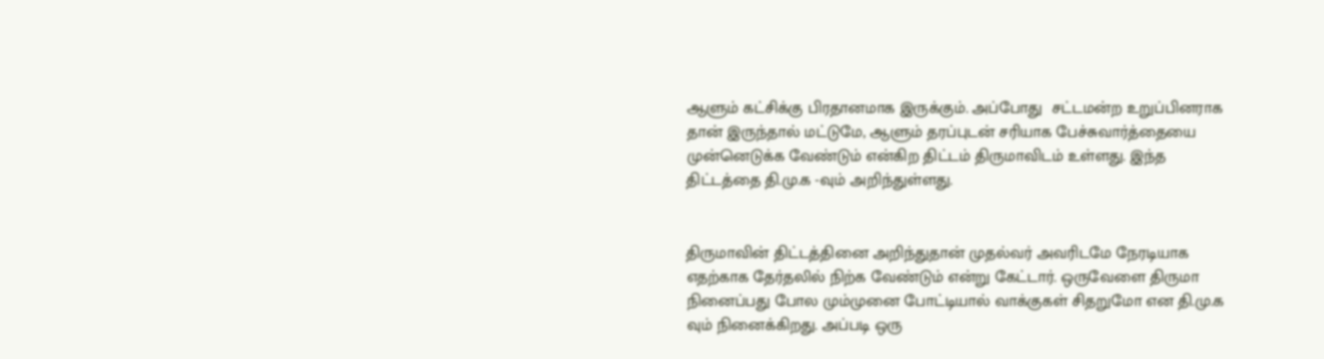ஆளும் கட்சிக்கு பிரதானமாக இருக்கும். அப்போது  சட்டமன்ற உறுப்பினராக தான் இருந்தால் மட்டுமே, ஆளும் தரப்புடன் சரியாக பேச்சுவார்த்தையை முன்னெடுக்க வேண்டும் என்கிற திட்டம் திருமாவிடம் உள்ளது. இந்த திட்டத்தை தி.மு.க -வும் அறிந்துள்ளது.


திருமாவின் திட்டத்தினை அறிந்துதான் முதல்வர் அவரிடமே நேரடியாக எதற்காக தேர்தலில் நிற்க வேண்டும் என்று கேட்டார். ஒருவேளை திருமா நினைப்பது போல மும்முனை போட்டியால் வாக்குகள் சிதறுமோ என தி.மு.க வும் நினைக்கிறது. அப்படி ஒரு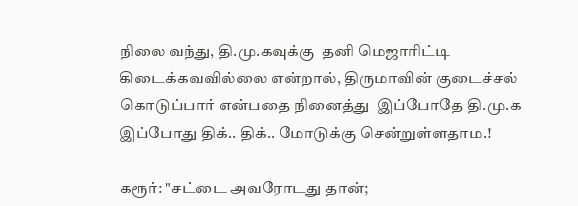நிலை வந்து, தி.மு.கவுக்கு  தனி மெஜாரிட்டி கிடைக்கவவில்லை என்றால், திருமாவின் குடைச்சல் கொடுப்பார் என்பதை நினைத்து  இப்போதே தி.மு.க இப்போது திக்.. திக்.. மோடுக்கு சென்றுள்ளதாம.!

கரூர்: "சட்டை அவரோடது தான்;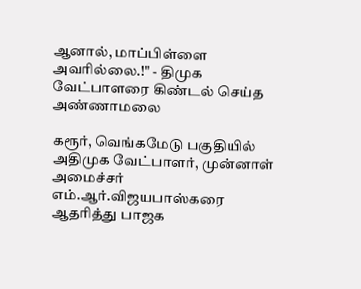ஆனால், மாப்பிள்ளை அவரில்லை.!" - திமுக வேட்பாளரை கிண்டல் செய்த அண்ணாமலை

கரூர், வெங்கமேடு பகுதியில் அதிமுக வேட்பாளர், முன்னாள் அமைச்சர் எம்.ஆர்.விஜயபாஸ்கரை ஆதரித்து பாஜக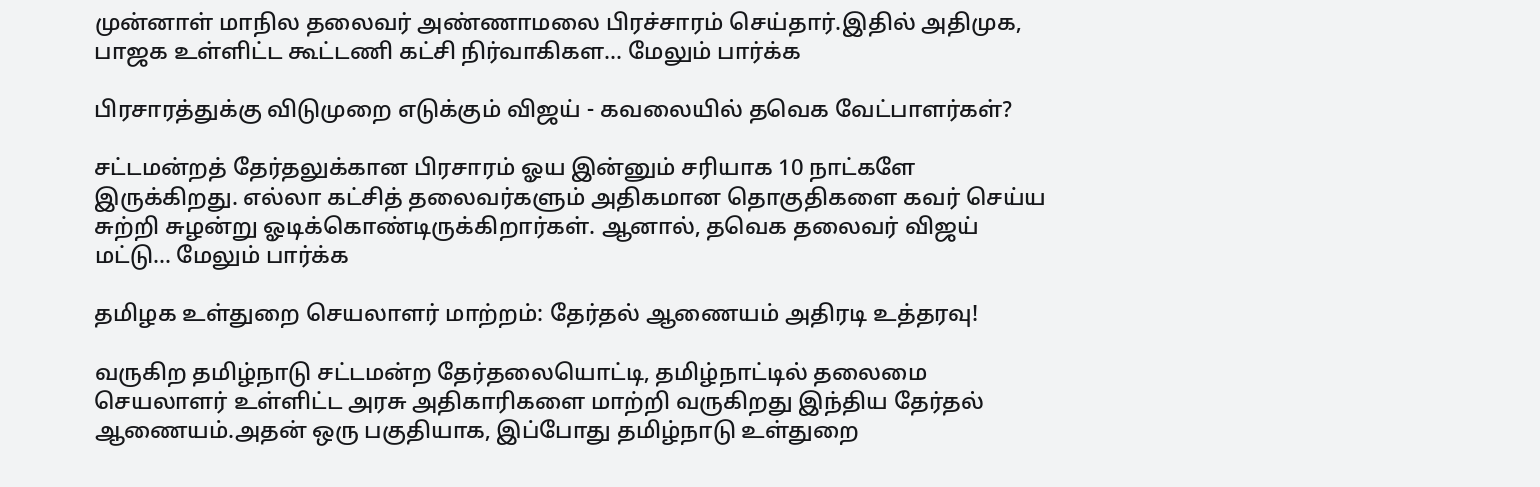முன்னாள் மாநில தலைவர் அண்ணாமலை பிரச்சாரம் செய்தார்.இதில் அதிமுக, பாஜக உள்ளிட்ட கூட்டணி கட்சி நிர்வாகிகள... மேலும் பார்க்க

பிரசாரத்துக்கு விடுமுறை எடுக்கும் விஜய் - கவலையில் தவெக வேட்பாளர்கள்?

சட்டமன்றத் தேர்தலுக்கான பிரசாரம் ஓய இன்னும் சரியாக 10 நாட்களே இருக்கிறது. எல்லா கட்சித் தலைவர்களும் அதிகமான தொகுதிகளை கவர் செய்ய சுற்றி சுழன்று ஓடிக்கொண்டிருக்கிறார்கள். ஆனால், தவெக தலைவர் விஜய் மட்டு... மேலும் பார்க்க

தமிழக உள்துறை செயலாளர் மாற்றம்: தேர்தல் ஆணையம் அதிரடி உத்தரவு!

வருகிற தமிழ்நாடு சட்டமன்ற தேர்தலையொட்டி, தமிழ்நாட்டில் தலைமை செயலாளர் உள்ளிட்ட அரசு அதிகாரிகளை மாற்றி வருகிறது இந்திய தேர்தல் ஆணையம்.அதன் ஒரு பகுதியாக, இப்போது தமிழ்நாடு உள்துறை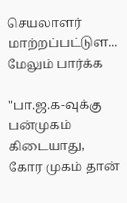செயலாளர் மாற்றப்பட்டுள... மேலும் பார்க்க

"பா.ஜ.க-வுக்கு பன்முகம் கிடையாது, கோர முகம் தான்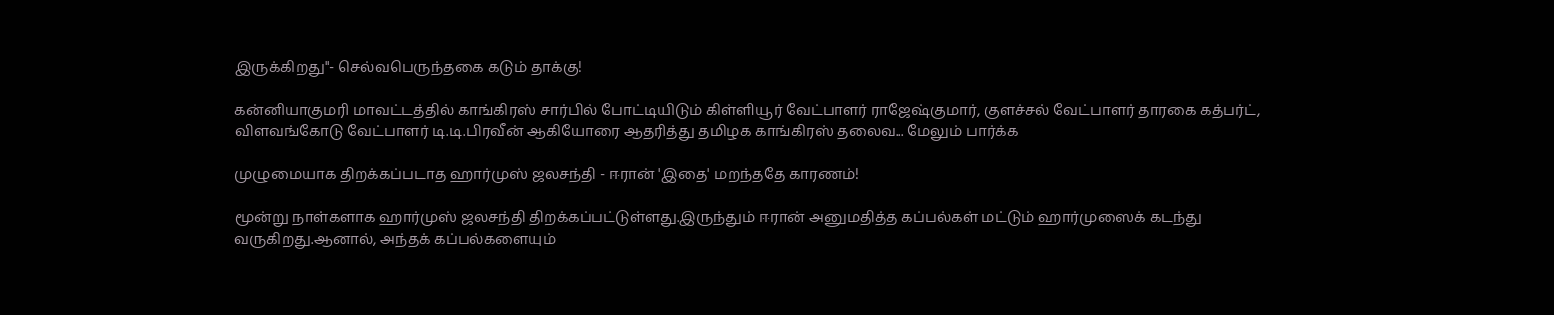இருக்கிறது"- செல்வபெருந்தகை கடும் தாக்கு!

கன்னியாகுமரி மாவட்டத்தில் காங்கிரஸ் சார்பில் போட்டியிடும் கிள்ளியூர் வேட்பாளர் ராஜேஷ்குமார், குளச்சல் வேட்பாளர் தாரகை கத்பர்ட், விளவங்கோடு வேட்பாளர் டி.டி.பிரவீன் ஆகியோரை ஆதரித்து தமிழக காங்கிரஸ் தலைவ... மேலும் பார்க்க

முழுமையாக திறக்கப்படாத ஹார்முஸ் ஜலசந்தி - ஈரான் 'இதை' மறந்ததே காரணம்!

மூன்று நாள்களாக ஹார்முஸ் ஜலசந்தி திறக்கப்பட்டுள்ளது.இருந்தும் ஈரான் அனுமதித்த கப்பல்கள் மட்டும் ஹார்முஸைக் கடந்து வருகிறது‌.ஆனால், அந்தக் கப்பல்களையும்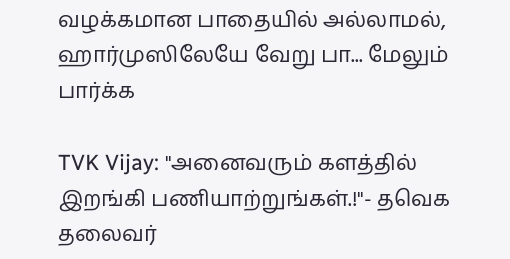வழக்கமான பாதையில் அல்லாமல், ஹார்முஸிலேயே வேறு பா... மேலும் பார்க்க

TVK Vijay: "அனைவரும் களத்தில் இறங்கி பணியாற்றுங்கள்.!"- தவெக தலைவர்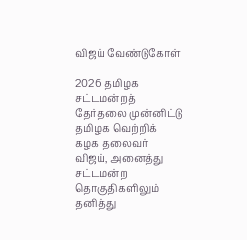விஜய் வேண்டுகோள்

2026 தமிழக சட்டமன்றத் தேர்தலை முன்னிட்டு தமிழக வெற்றிக் கழக தலைவர் விஜய், அனைத்து சட்டமன்ற தொகுதிகளிலும் தனித்து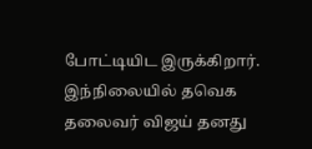போட்டியிட இருக்கிறார். இந்நிலையில் தவெக தலைவர் விஜய் தனது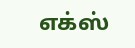எக்ஸ்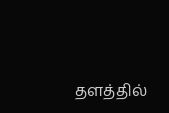தளத்தில்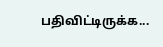பதிவிட்டிருக்க...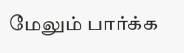மேலும் பார்க்க